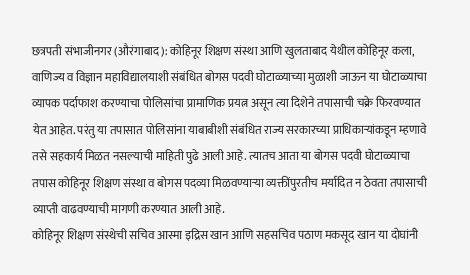छत्रपती संभाजीनगर (औरंगाबाद): कोहिनूर शिक्षण संस्था आणि खुलताबाद येथील कोहिनूर कला, वाणिज्य व विज्ञान महाविद्यालयाशी संबंधित बोगस पदवी घोटाळ्याच्या मुळाशी जाऊन या घोटाळ्याचा व्यापक पर्दाफाश करण्याचा पोलिसांचा प्रामाणिक प्रयत्न असून त्या दिशेने तपासाची चक्रे फिरवण्यात येत आहेत. परंतु या तपासात पोलिसांना याबाबीशी संबंधित राज्य सरकारच्या प्राधिकाऱ्यांकडून म्हणावे तसे सहकार्य मिळत नसल्याची माहिती पुढे आली आहे. त्यातच आता या बोगस पदवी घोटाळ्याचा तपास कोहिनूर शिक्षण संस्था व बोगस पदव्या मिळवण्याऱ्या व्यक्तींपुरतीच मर्यादित न ठेवता तपासाची व्याप्ती वाढवण्याची मागणी करण्यात आली आहे.
कोहिनूर शिक्षण संस्थेची सचिव आस्मा इद्रिस खान आणि सहसचिव पठाण मकसूद खान या दोघांनी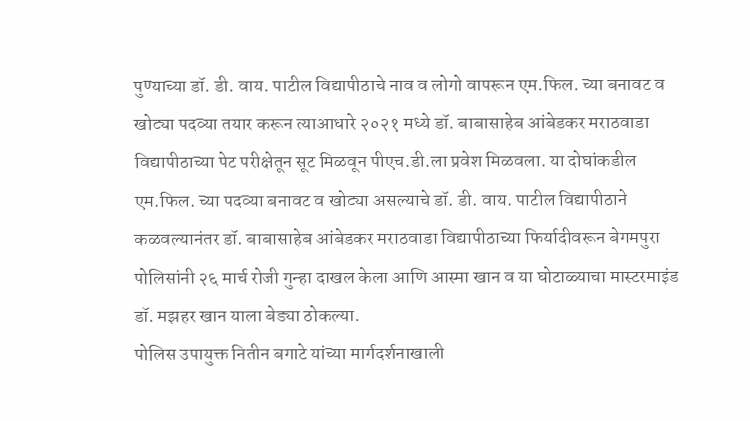पुण्याच्या डॉ. डी. वाय. पाटील विद्यापीठाचे नाव व लोगो वापरून एम.फिल. च्या बनावट व खोट्या पदव्या तयार करून त्याआधारे २०२१ मध्ये डॉ. बाबासाहेब आंबेडकर मराठवाडा विद्यापीठाच्या पेट परीक्षेतून सूट मिळवून पीएच.डी.ला प्रवेश मिळवला. या दोघांकडील एम.फिल. च्या पदव्या बनावट व खोट्या असल्याचे डॉ. डी. वाय. पाटील विद्यापीठाने कळवल्यानंतर डॉ. बाबासाहेब आंबेडकर मराठवाडा विद्यापीठाच्या फिर्यादीवरून बेगमपुरा पोलिसांनी २६ मार्च रोजी गुन्हा दाखल केला आणि आस्मा खान व या घोटाळ्याचा मास्टरमाइंड डॉ. मझहर खान याला बेड्या ठोकल्या.
पोलिस उपायुक्त नितीन बगाटे यांच्या मार्गदर्शनाखाली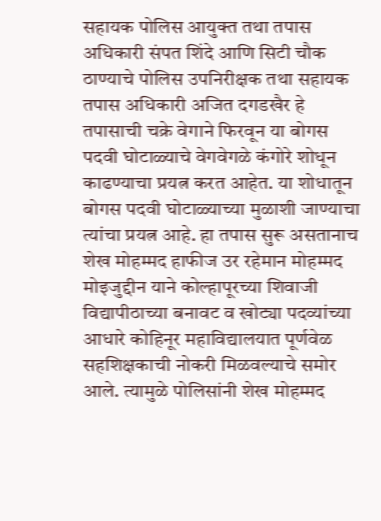सहायक पोलिस आयुक्त तथा तपास अधिकारी संपत शिंदे आणि सिटी चौक ठाण्याचे पोलिस उपनिरीक्षक तथा सहायक तपास अधिकारी अजित दगडखैर हे तपासाची चक्रे वेगाने फिरवून या बोगस पदवी घोटाळ्याचे वेगवेगळे कंगोरे शोधून काढण्याचा प्रयत्न करत आहेत. या शोधातून बोगस पदवी घोटाळ्याच्या मुळाशी जाण्याचा त्यांचा प्रयत्न आहे. हा तपास सुरू असतानाच शेख मोहम्मद हाफीज उर रहेमान मोहम्मद मोइजुद्दीन याने कोल्हापूरच्या शिवाजी विद्यापीठाच्या बनावट व खोट्या पदव्यांच्या आधारे कोहिनूर महाविद्यालयात पूर्णवेळ सहशिक्षकाची नोकरी मिळवल्याचे समोर आले. त्यामुळे पोलिसांनी शेख मोहम्मद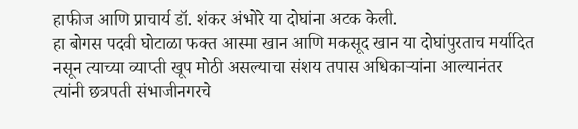हाफीज आणि प्राचार्य डॉ. शंकर अंभोरे या दोघांना अटक केली.
हा बोगस पदवी घोटाळा फक्त आस्मा खान आणि मकसूद खान या दोघांपुरताच मर्यादित नसून त्याच्या व्याप्ती खूप मोठी असल्याचा संशय तपास अधिकाऱ्यांना आल्यानंतर त्यांनी छत्रपती संभाजीनगरचे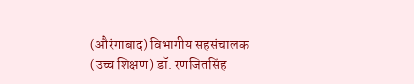(औरंगाबाद) विभागीय सहसंचालक (उच्च शिक्षण) डॉ. रणजितसिंह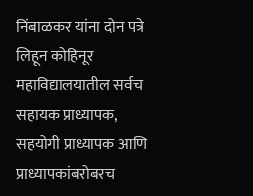निंबाळकर यांना दोन पत्रे लिहून कोहिनूर महाविद्यालयातील सर्वच सहायक प्राध्यापक, सहयोगी प्राध्यापक आणि प्राध्यापकांबरोबरच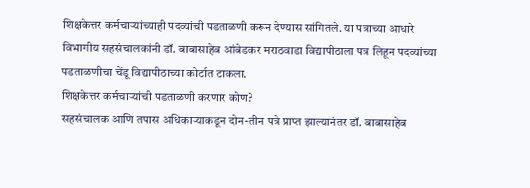शिक्षकेत्तर कर्मचाऱ्यांच्याही पदव्यांची पडताळणी करून देण्यास सांगितले. या पत्राच्या आधारे विभागीय सहसंचालकांनी डॉ. बाबासाहेब आंबेडकर मराठवाडा विद्यापीठाला पत्र लिहून पदव्यांच्या पडताळणीचा चेंडू विद्यापीठाच्या कोर्टात टाकला.
शिक्षकेत्तर कर्मचाऱ्यांची पडताळणी करणार कोण?
सहसंचालक आणि तपास अधिकाऱ्याकडून दोन-तीन पत्रे प्राप्त झाल्यानंतर डॉ. बाबासाहेब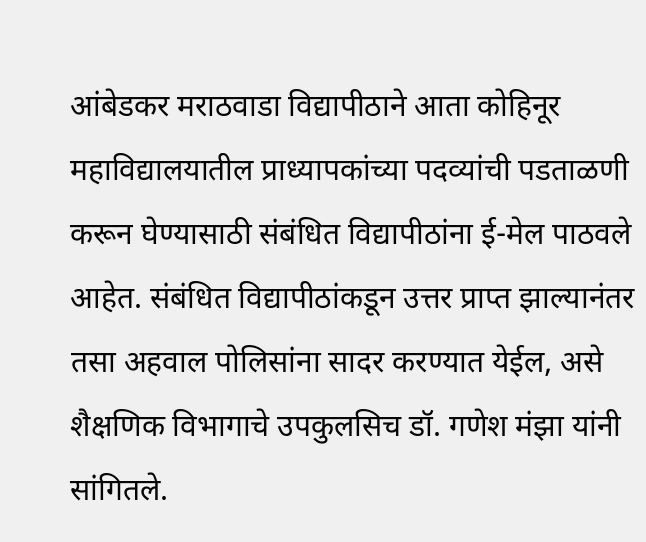आंबेडकर मराठवाडा विद्यापीठाने आता कोहिनूर महाविद्यालयातील प्राध्यापकांच्या पदव्यांची पडताळणी करून घेण्यासाठी संबंधित विद्यापीठांना ई-मेल पाठवले आहेत. संबंधित विद्यापीठांकडून उत्तर प्राप्त झाल्यानंतर तसा अहवाल पोलिसांना सादर करण्यात येईल, असे शैक्षणिक विभागाचे उपकुलसिच डॉ. गणेश मंझा यांनी सांगितले.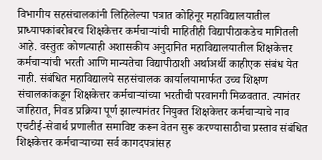विभागीय सहसंचालकांनी लिहिलेल्या पत्रात कोहिनूर महाविद्यालयातील प्राध्यापकांबरोबरच शिक्षकेत्तर कर्मचाऱ्यांची माहितीही विद्यापीठाकडेच मागितली आहे. वस्तुतः कोणत्याही अशासकीय अनुदानित महाविद्यालयातील शिक्षकेत्तर कर्मचाऱ्यांची भरती आणि मान्यतेचा विद्यापीठाशी अर्थाअर्थी काहीएक संबंध येत नाही. संबंधित महाविद्यालये सहसंचालक कार्यालयामार्फत उच्च शिक्षण संचालकांकडून शिक्षकेत्तर कर्मचाऱ्यांच्या भरतीची परवानगी मिळवतात. त्यानंतर जाहिरात, निवड प्रक्रिया पूर्ण झाल्यानंतर नियुक्त शिक्षकेत्तर कर्मचाऱ्याचे नाव एचटीई-सेवार्थ प्रणालीत समाविष्ट करून वेतन सुरू करण्यासाठीचा प्रस्ताव संबंधित शिक्षकेत्तर कर्मचाऱ्याच्या सर्व कागदपत्रांसह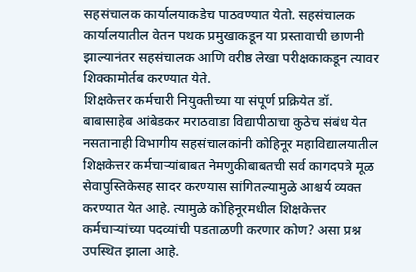सहसंचालक कार्यालयाकडेच पाठवण्यात येतो. सहसंचालक कार्यालयातील वेतन पथक प्रमुखाकडून या प्रस्तावाची छाणनी झाल्यानंतर सहसंचालक आणि वरीष्ठ लेखा परीक्षकाकडून त्यावर शिक्कामोर्तब करण्यात येते.
शिक्षकेत्तर कर्मचारी नियुक्तीच्या या संपूर्ण प्रक्रियेत डॉ. बाबासाहेब आंबेडकर मराठवाडा विद्यापीठाचा कुठेच संबंध येत नसतानाही विभागीय सहसंचालकांनी कोहिनूर महाविद्यालयातील शिक्षकेत्तर कर्मचाऱ्यांबाबत नेमणुकीबाबतची सर्व कागदपत्रे मूळ सेवापुस्तिकेसह सादर करण्यास सांगितल्यामुळे आश्चर्य व्यक्त करण्यात येत आहे. त्यामुळे कोहिनूरमधील शिक्षकेत्तर कर्मचाऱ्यांच्या पदव्यांची पडताळणी करणार कोण? असा प्रश्न उपस्थित झाला आहे.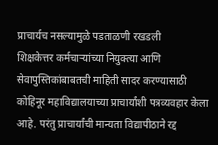प्राचार्यच नसल्यामुळे पडताळणी रखडली
शिक्षकेत्तर कर्मचाऱ्यांच्या नियुक्त्या आणि सेवापुस्तिकांबाबतची माहिती सादर करण्यासाठी कोहिनूर महाविद्यालयाच्या प्राचार्यांशी पत्रव्यवहार केला आहे. परंतु प्राचार्यांची मान्यता विद्यापीठाने रद्द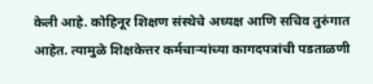केली आहे. कोहिनूर शिक्षण संस्थेचे अध्यक्ष आणि सचिव तुरुंगात आहेत. त्यामुळे शिक्षकेत्तर कर्मचाऱ्यांच्या कागदपत्रांची पडताळणी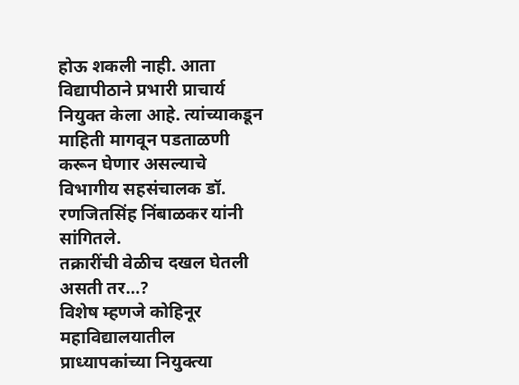होऊ शकली नाही. आता विद्यापीठाने प्रभारी प्राचार्य नियुक्त केला आहे. त्यांच्याकडून माहिती मागवून पडताळणी करून घेणार असल्याचे विभागीय सहसंचालक डॉ. रणजितसिंह निंबाळकर यांनी सांगितले.
तक्रारींची वेळीच दखल घेतली असती तर…?
विशेष म्हणजे कोहिनूर महाविद्यालयातील प्राध्यापकांच्या नियुक्त्या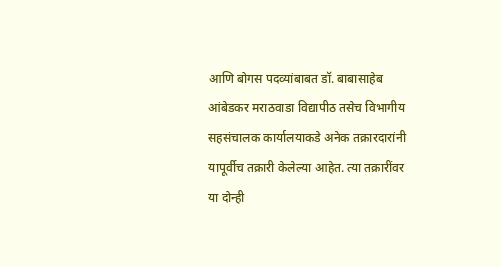आणि बोगस पदव्यांबाबत डॉ. बाबासाहेब आंबेडकर मराठवाडा विद्यापीठ तसेच विभागीय सहसंचालक कार्यालयाकडे अनेक तक्रारदारांनी यापूर्वीच तक्रारी केलेल्या आहेत. त्या तक्रारींवर या दोन्ही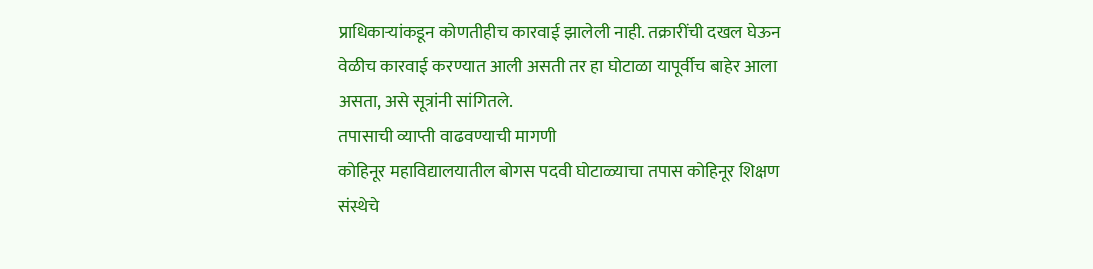प्राधिकाऱ्यांकडून कोणतीहीच कारवाई झालेली नाही. तक्रारींची दखल घेऊन वेळीच कारवाई करण्यात आली असती तर हा घोटाळा यापूर्वीच बाहेर आला असता, असे सूत्रांनी सांगितले.
तपासाची व्याप्ती वाढवण्याची मागणी
कोहिनूर महाविद्यालयातील बोगस पदवी घोटाळ्याचा तपास कोहिनूर शिक्षण संस्थेचे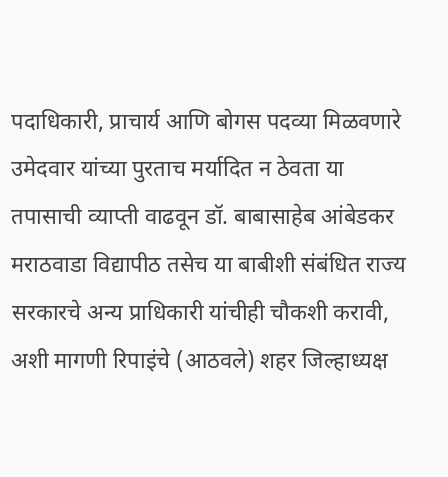पदाधिकारी, प्राचार्य आणि बोगस पदव्या मिळवणारे उमेदवार यांच्या पुरताच मर्यादित न ठेवता या तपासाची व्याप्ती वाढवून डॉ. बाबासाहेब आंबेडकर मराठवाडा विद्यापीठ तसेच या बाबीशी संबंधित राज्य सरकारचे अन्य प्राधिकारी यांचीही चौकशी करावी, अशी मागणी रिपाइंचे (आठवले) शहर जिल्हाध्यक्ष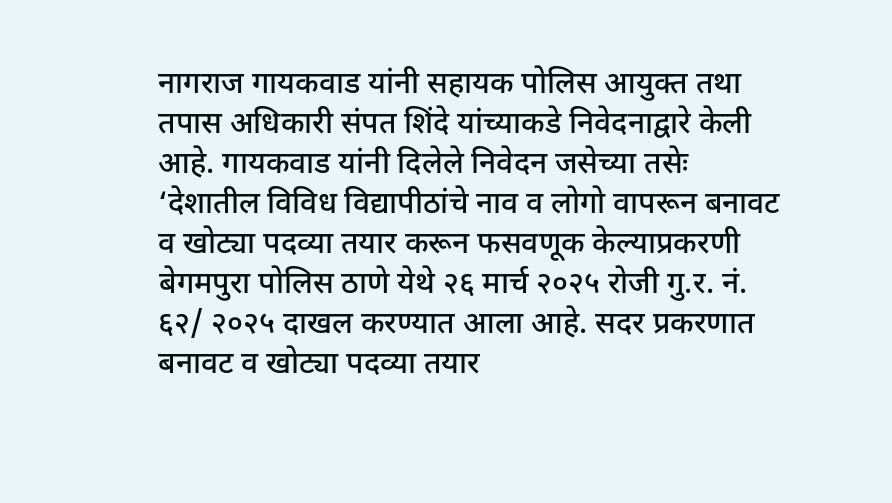नागराज गायकवाड यांनी सहायक पोलिस आयुक्त तथा तपास अधिकारी संपत शिंदे यांच्याकडे निवेदनाद्वारे केली आहे. गायकवाड यांनी दिलेले निवेदन जसेच्या तसेः
‘देशातील विविध विद्यापीठांचे नाव व लोगो वापरून बनावट व खोट्या पदव्या तयार करून फसवणूक केल्याप्रकरणी बेगमपुरा पोलिस ठाणे येथे २६ मार्च २०२५ रोजी गु.र. नं. ६२/ २०२५ दाखल करण्यात आला आहे. सदर प्रकरणात बनावट व खोट्या पदव्या तयार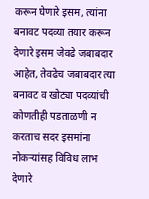करून घेणारे इसम, त्यांना बनावट पदव्या तयार करून देणारे इसम जेवढे जबाबदार आहेत, तेवढेच जबाबदार त्या बनावट व खोट्या पदव्यांची कोणतीही पडताळणी न करताच सदर इसमांना नोकऱ्यांसह विविध लाभ देणारे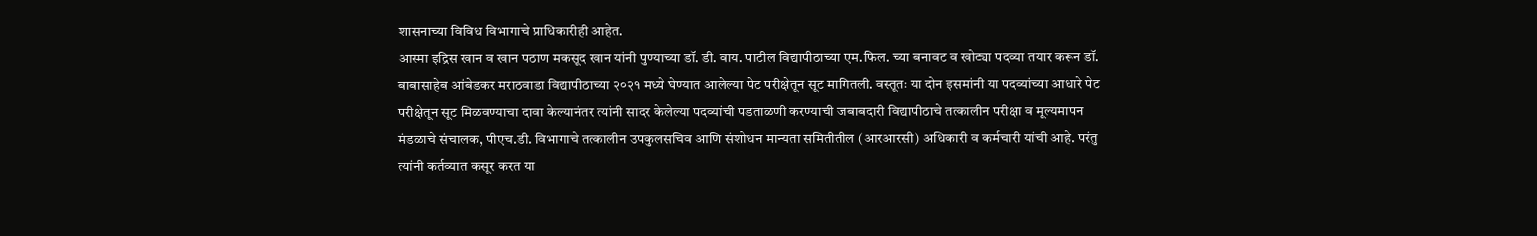शासनाच्या विविध विभागाचे प्राधिकारीही आहेत.
आस्मा इद्रिस खान व खान पठाण मकसूद खान यांनी पुण्याच्या डॉ. डी. वाय. पाटील विद्यापीठाच्या एम.फिल. च्या बनावट व खोट्या पदव्या तयार करून डॉ. बाबासाहेब आंबेडकर मराठवाडा विद्यापीठाच्या २०२१ मध्ये घेण्यात आलेल्या पेट परीक्षेतून सूट मागितली. वस्तूतः या दोन इसमांनी या पदव्यांच्या आधारे पेट परीक्षेतून सूट मिळवण्याचा दावा केल्यानंतर त्यांनी सादर केलेल्या पदव्यांची पडताळणी करण्याची जबाबदारी विद्यापीठाचे तत्कालीन परीक्षा व मूल्यमापन मंडळाचे संचालक, पीएच.डी. विभागाचे तत्कालीन उपकुलसचिव आणि संशोधन मान्यता समितीतील (आरआरसी) अधिकारी व कर्मचारी यांची आहे. परंतु त्यांनी कर्तव्यात कसूर करत या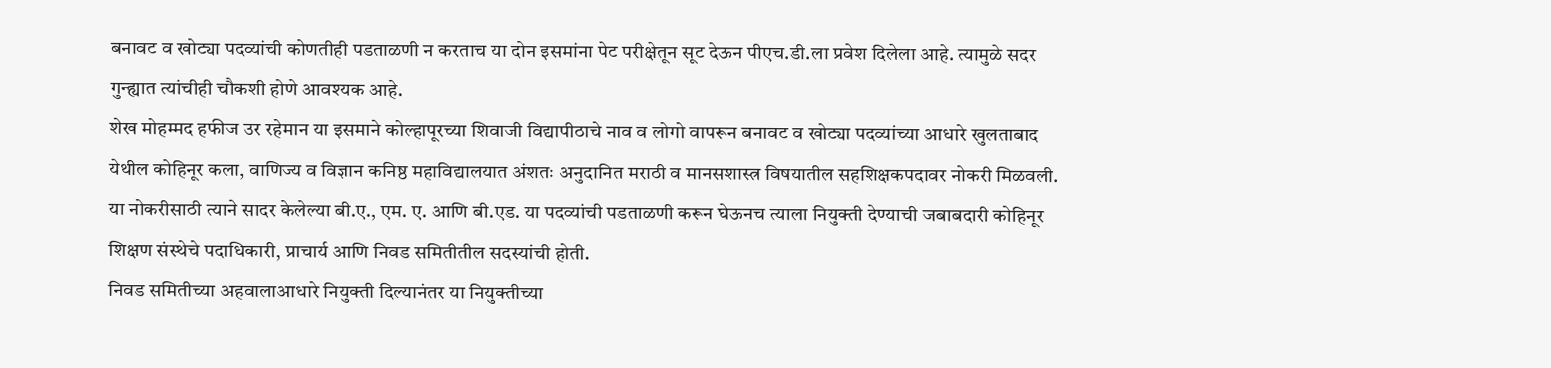बनावट व खोट्या पदव्यांची कोणतीही पडताळणी न करताच या दोन इसमांना पेट परीक्षेतून सूट देऊन पीएच.डी.ला प्रवेश दिलेला आहे. त्यामुळे सदर गुन्ह्यात त्यांचीही चौकशी होणे आवश्यक आहे.
शेख मोहम्मद हफीज उर रहेमान या इसमाने कोल्हापूरच्या शिवाजी विद्यापीठाचे नाव व लोगो वापरून बनावट व खोट्या पदव्यांच्या आधारे खुलताबाद येथील कोहिनूर कला, वाणिज्य व विज्ञान कनिष्ठ महाविद्यालयात अंशतः अनुदानित मराठी व मानसशास्त्र विषयातील सहशिक्षकपदावर नोकरी मिळवली. या नोकरीसाठी त्याने सादर केलेल्या बी.ए., एम. ए. आणि बी.एड. या पदव्यांची पडताळणी करून घेऊनच त्याला नियुक्ती देण्याची जबाबदारी कोहिनूर शिक्षण संस्थेचे पदाधिकारी, प्राचार्य आणि निवड समितीतील सदस्यांची होती.
निवड समितीच्या अहवालाआधारे नियुक्ती दिल्यानंतर या नियुक्तीच्या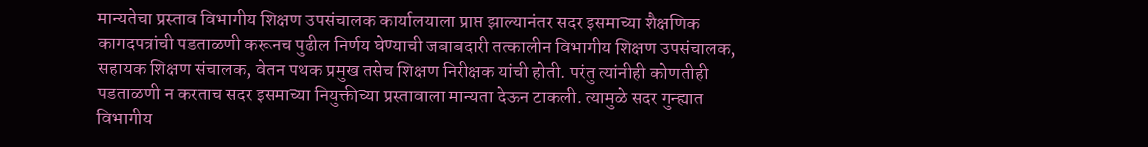मान्यतेचा प्रस्ताव विभागीय शिक्षण उपसंचालक कार्यालयाला प्राप्त झाल्यानंतर सदर इसमाच्या शैक्षणिक कागदपत्रांची पडताळणी करूनच पुढील निर्णय घेण्याची जबाबदारी तत्कालीन विभागीय शिक्षण उपसंचालक, सहायक शिक्षण संचालक, वेतन पथक प्रमुख तसेच शिक्षण निरीक्षक यांची होती. परंतु त्यांनीही कोणतीही पडताळणी न करताच सदर इसमाच्या नियुक्तीच्या प्रस्तावाला मान्यता देऊन टाकली. त्यामुळे सदर गुन्ह्यात विभागीय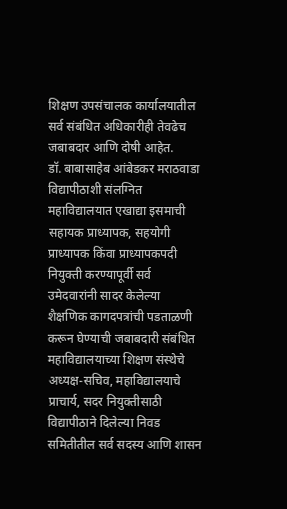शिक्षण उपसंचालक कार्यालयातील सर्व संबंधित अधिकारीही तेवढेच जबाबदार आणि दोषी आहेत.
डॉ. बाबासाहेब आंबेडकर मराठवाडा विद्यापीठाशी संलग्नित महाविद्यालयात एखाद्या इसमाची सहायक प्राध्यापक, सहयोगी प्राध्यापक किंवा प्राध्यापकपदी नियुक्ती करण्यापूर्वी सर्व उमेदवारांनी सादर केलेल्या शैक्षणिक कागदपत्रांची पडताळणी करून घेण्याची जबाबदारी संबंधित महाविद्यालयाच्या शिक्षण संस्थेचे अध्यक्ष-सचिव, महाविद्यालयाचे प्राचार्य, सदर नियुक्तीसाठी विद्यापीठाने दिलेल्या निवड समितीतील सर्व सदस्य आणि शासन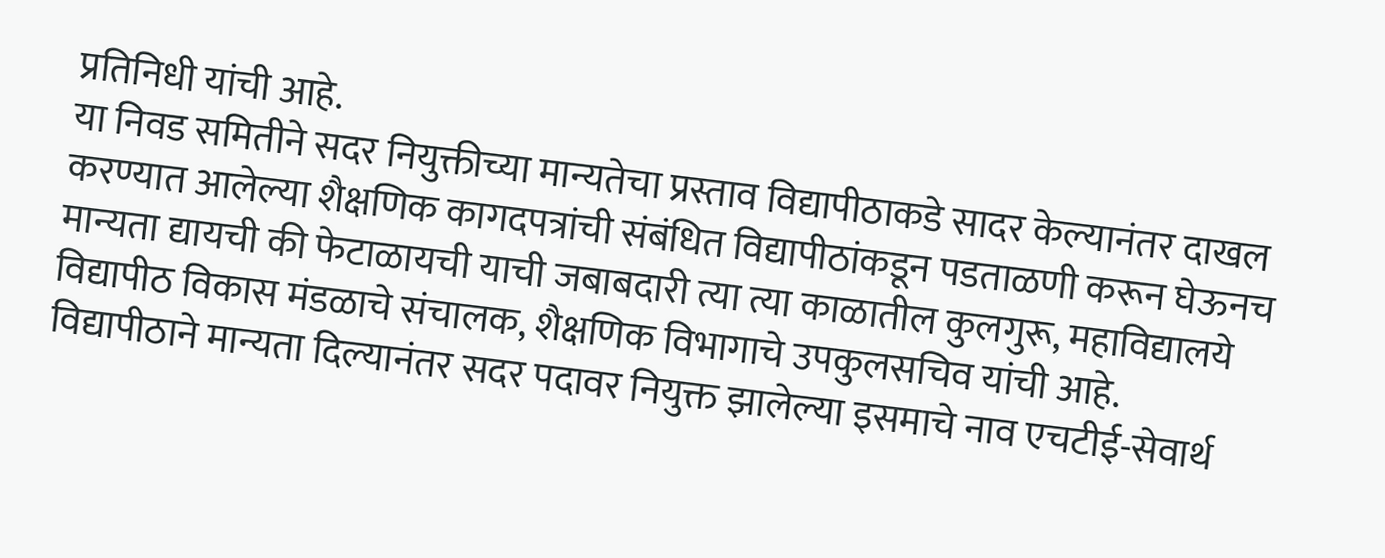प्रतिनिधी यांची आहे.
या निवड समितीने सदर नियुक्तीच्या मान्यतेचा प्रस्ताव विद्यापीठाकडे सादर केल्यानंतर दाखल करण्यात आलेल्या शैक्षणिक कागदपत्रांची संबंधित विद्यापीठांकडून पडताळणी करून घेऊनच मान्यता द्यायची की फेटाळायची याची जबाबदारी त्या त्या काळातील कुलगुरू, महाविद्यालये विद्यापीठ विकास मंडळाचे संचालक, शैक्षणिक विभागाचे उपकुलसचिव यांची आहे.
विद्यापीठाने मान्यता दिल्यानंतर सदर पदावर नियुक्त झालेल्या इसमाचे नाव एचटीई-सेवार्थ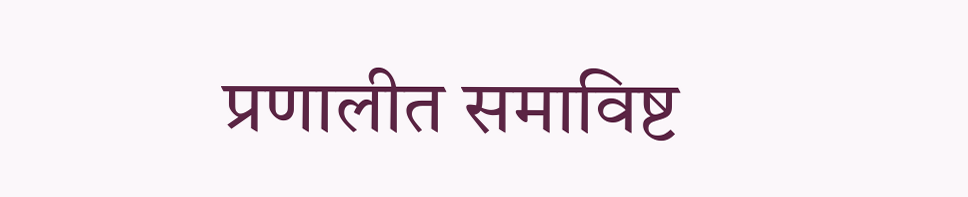प्रणालीत समाविष्ट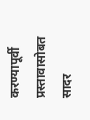करण्यापूर्वी प्रस्तावासोबत सादर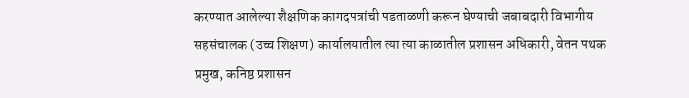करण्यात आलेल्या शैक्षणिक कागदपत्रांची पडताळणी करून घेण्याची जबाबदारी विभागीय सहसंचालक (उच्च शिक्षण) कार्यालयातील त्या त्या काळातील प्रशासन अधिकारी, वेतन पथक प्रमुख, कनिष्ठ प्रशासन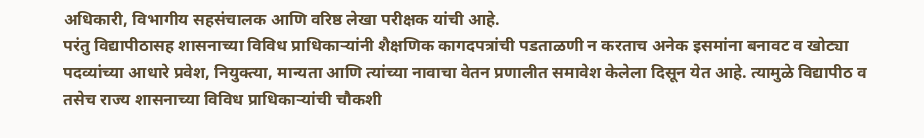अधिकारी, विभागीय सहसंचालक आणि वरिष्ठ लेखा परीक्षक यांची आहे.
परंतु विद्यापीठासह शासनाच्या विविध प्राधिकाऱ्यांनी शैक्षणिक कागदपत्रांची पडताळणी न करताच अनेक इसमांना बनावट व खोट्या पदव्यांच्या आधारे प्रवेश, नियुक्त्या, मान्यता आणि त्यांच्या नावाचा वेतन प्रणालीत समावेश केलेला दिसून येत आहे. त्यामुळे विद्यापीठ व तसेच राज्य शासनाच्या विविध प्राधिकाऱ्यांची चौकशी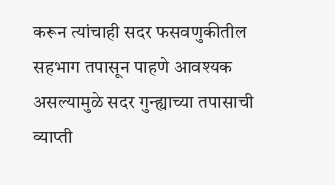करून त्यांचाही सदर फसवणुकीतील सहभाग तपासून पाहणे आवश्यक असल्यामुळे सदर गुन्ह्याच्या तपासाची व्याप्ती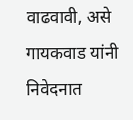वाढवावी, असे गायकवाड यांनी निवेदनात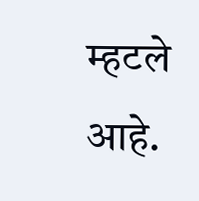म्हटले आहे.